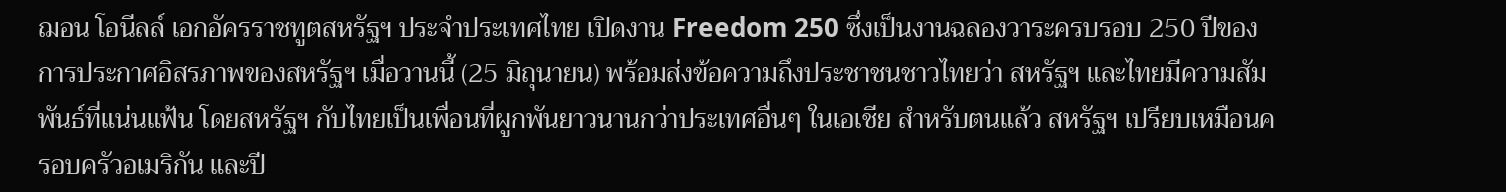ฌอน โอนีลล์ เอกอัครราชทูตสหรัฐฯ ประจำประเทศไทย เปิดงาน Freedom 250 ซึ่งเป็นงานฉลองวาระครบรอบ 250 ปีของการประกาศอิสรภาพของสหรัฐฯ เมื่อวานนี้ (25 มิถุนายน) พร้อมส่งข้อความถึงประชาชนชาวไทยว่า สหรัฐฯ และไทยมีความสัมพันธ์ที่แน่นแฟ้น โดยสหรัฐฯ กับไทยเป็นเพื่อนที่ผูกพันยาวนานกว่าประเทศอื่นๆ ในเอเชีย สำหรับตนแล้ว สหรัฐฯ เปรียบเหมือนครอบครัวอเมริกัน และปี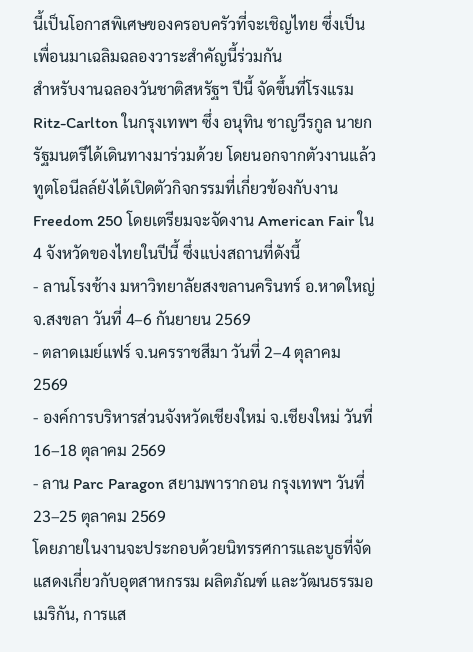นี้เป็นโอกาสพิเศษของครอบครัวที่จะเชิญไทย ซึ่งเป็นเพื่อนมาเฉลิมฉลองวาระสำคัญนี้ร่วมกัน
สำหรับงานฉลองวันชาติสหรัฐฯ ปีนี้ จัดขึ้นที่โรงแรม Ritz-Carlton ในกรุงเทพฯ ซึ่ง อนุทิน ชาญวีรกูล นายกรัฐมนตรีได้เดินทางมาร่วมด้วย โดยนอกจากตัวงานแล้ว ทูตโอนีลล์ยังได้เปิดตัวกิจกรรมที่เกี่ยวข้องกับงาน Freedom 250 โดยเตรียมจะจัดงาน American Fair ใน 4 จังหวัดของไทยในปีนี้ ซึ่งแบ่งสถานที่ดังนี้
- ลานโรงช้าง มหาวิทยาลัยสงขลานครินทร์ อ.หาดใหญ่ จ.สงขลา วันที่ 4–6 กันยายน 2569
- ตลาดเมย์แฟร์ จ.นครราชสีมา วันที่ 2–4 ตุลาคม 2569
- องค์การบริหารส่วนจังหวัดเชียงใหม่ จ.เชียงใหม่ วันที่ 16–18 ตุลาคม 2569
- ลาน Parc Paragon สยามพารากอน กรุงเทพฯ วันที่ 23–25 ตุลาคม 2569
โดยภายในงานจะประกอบด้วยนิทรรศการและบูธที่จัดแสดงเกี่ยวกับอุตสาหกรรม ผลิตภัณฑ์ และวัฒนธรรมอเมริกัน, การแส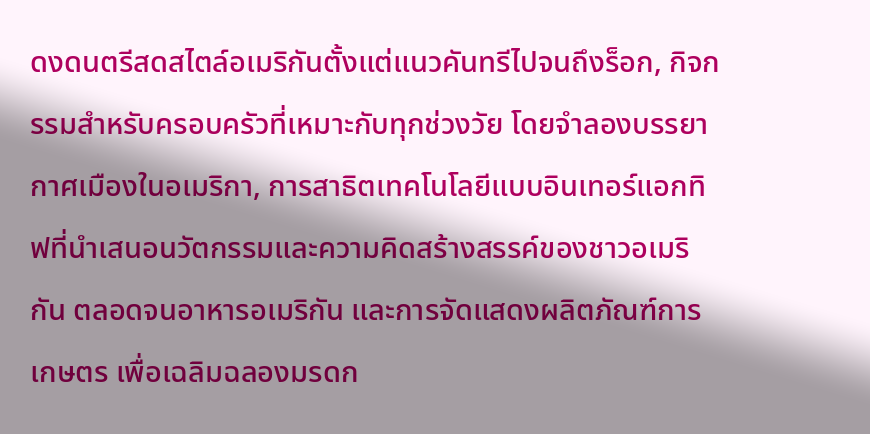ดงดนตรีสดสไตล์อเมริกันตั้งแต่แนวคันทรีไปจนถึงร็อก, กิจกรรมสําหรับครอบครัวที่เหมาะกับทุกช่วงวัย โดยจำลองบรรยากาศเมืองในอเมริกา, การสาธิตเทคโนโลยีแบบอินเทอร์แอกทิฟที่นําเสนอนวัตกรรมและความคิดสร้างสรรค์ของชาวอเมริกัน ตลอดจนอาหารอเมริกัน และการจัดแสดงผลิตภัณฑ์การเกษตร เพื่อเฉลิมฉลองมรดก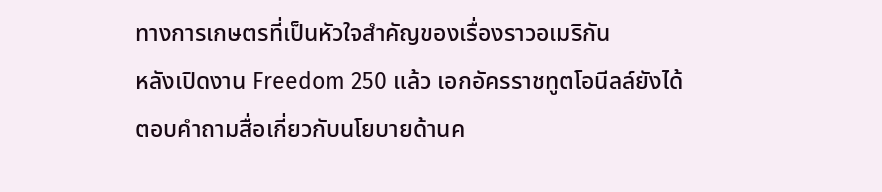ทางการเกษตรที่เป็นหัวใจสําคัญของเรื่องราวอเมริกัน
หลังเปิดงาน Freedom 250 แล้ว เอกอัครราชทูตโอนีลล์ยังได้ตอบคำถามสื่อเกี่ยวกับนโยบายด้านค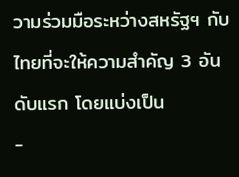วามร่วมมือระหว่างสหรัฐฯ กับไทยที่จะให้ความสำคัญ 3 อันดับแรก โดยแบ่งเป็น
-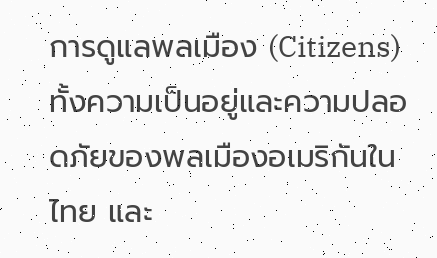การดูแลพลเมือง (Citizens) ทั้งความเป็นอยู่และความปลอดภัยของพลเมืองอเมริกันในไทย และ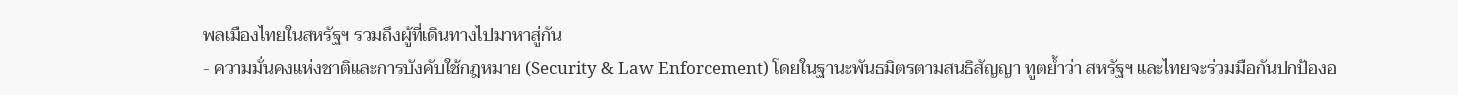พลเมืองไทยในสหรัฐฯ รวมถึงผู้ที่เดินทางไปมาหาสู่กัน
- ความมั่นคงแห่งชาติและการบังคับใช้กฎหมาย (Security & Law Enforcement) โดยในฐานะพันธมิตรตามสนธิสัญญา ทูตย้ำว่า สหรัฐฯ และไทยจะร่วมมือกันปกป้องอ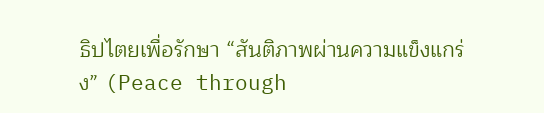ธิปไตยเพื่อรักษา “สันติภาพผ่านความแข็งแกร่ง” (Peace through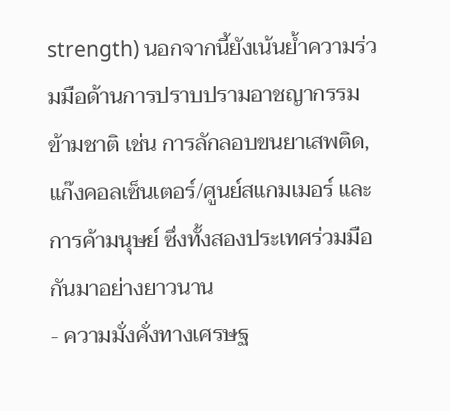strength) นอกจากนี้ยังเน้นย้ำความร่วมมือด้านการปราบปรามอาชญากรรมข้ามชาติ เช่น การลักลอบขนยาเสพติด, แก๊งคอลเซ็นเตอร์/ศูนย์สแกมเมอร์ และการค้ามนุษย์ ซึ่งทั้งสองประเทศร่วมมือกันมาอย่างยาวนาน
- ความมั่งคั่งทางเศรษฐ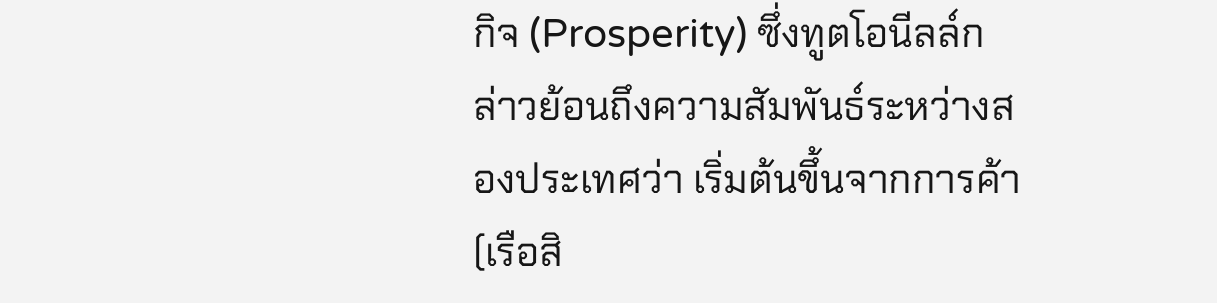กิจ (Prosperity) ซึ่งทูตโอนีลล์กล่าวย้อนถึงความสัมพันธ์ระหว่างสองประเทศว่า เริ่มต้นขึ้นจากการค้า (เรือสิ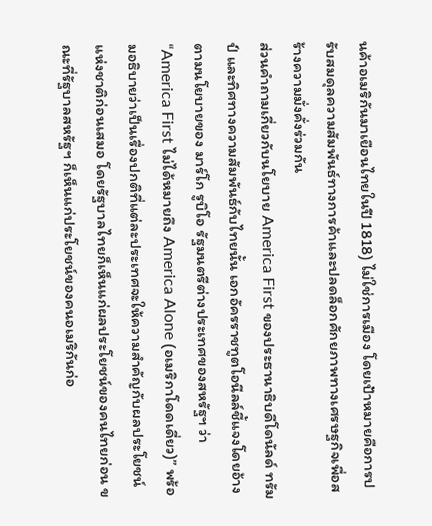นค้าอเมริกันมาเยือนไทยในปี 1818) ไม่ใช่การเมือง โดยเป้าหมายคือการปรับสมดุลความสัมพันธ์ทางการค้าและปลดล็อกศักยภาพทางเศรษฐกิจเพื่อสร้างความมั่งคั่งร่วมกัน
ส่วนคำถามเกี่ยวกับนโยบาย America First ของประธานาธิบดีโดนัลด์ ทรัมป์ และทิศทางความสัมพันธ์กับไทยนั้น เอกอัครราชทูตโอนีลล์ชี้แจงโดยอ้างตามนโยบายของ มาร์โก รูบิโอ รัฐมนตรีต่างประเทศของสหรัฐฯ ว่า “America First ไม่ได้หมายถึง America Alone (อเมริกาโดดเดี่ยว)” พร้อมอธิบายว่าเป็นเรื่องปกติที่แต่ละประเทศจะให้ความสำคัญกับผลประโยชน์แห่งชาติก่อนเสมอ โดยรัฐบาลไทยก็เห็นแก่ผลประโยชน์ของคนไทยก่อน ขณะที่รัฐบาลสหรัฐฯ ก็เห็นแก่ประโยชน์ของคนอเมริกันก่อ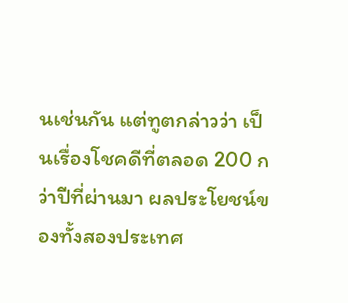นเช่นกัน แต่ทูตกล่าวว่า เป็นเรื่องโชคดีที่ตลอด 200 กว่าปีที่ผ่านมา ผลประโยชน์ของทั้งสองประเทศ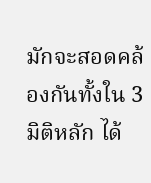มักจะสอดคล้องกันทั้งใน 3 มิติหลัก ได้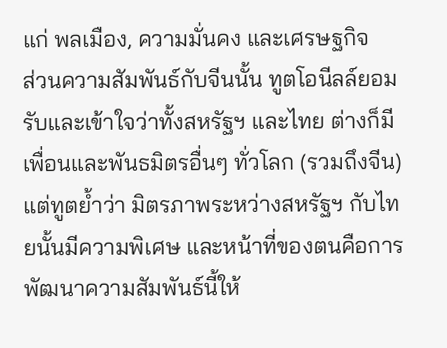แก่ พลเมือง, ความมั่นคง และเศรษฐกิจ
ส่วนความสัมพันธ์กับจีนนั้น ทูตโอนีลล์ยอมรับและเข้าใจว่าทั้งสหรัฐฯ และไทย ต่างก็มีเพื่อนและพันธมิตรอื่นๆ ทั่วโลก (รวมถึงจีน) แต่ทูตย้ำว่า มิตรภาพระหว่างสหรัฐฯ กับไทยนั้นมีความพิเศษ และหน้าที่ของตนคือการพัฒนาความสัมพันธ์นี้ให้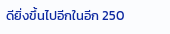ดียิ่งขึ้นไปอีกในอีก 250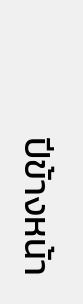ปีข้างหน้า